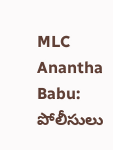MLC Anantha Babu: పోలీసులు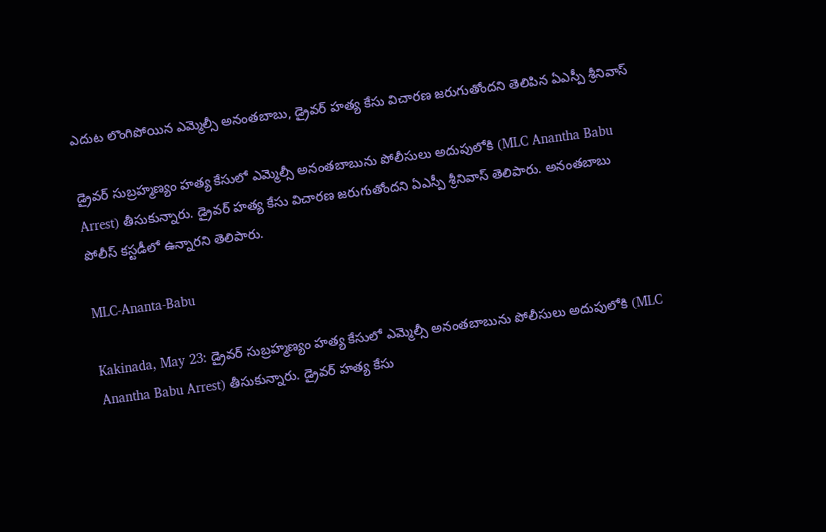ఎదుట లొంగిపోయిన ఎమ్మెల్సీ అనంతబాబు, డ్రైవర్‌ హత్య కేసు విచారణ జరుగుతోందని తెలిపిన ఏఎస్పీ శ్రీనివాస్‌

డ్రైవర్‌ సుబ్రహ్మణ్యం హత్య కేసులో ఎమ్మెల్సీ అనంతబాబును పోలీసులు అదుపులోకి (MLC Anantha Babu Arrest) తీసుకున్నారు. డ్రైవర్‌ హత్య కేసు విచారణ జరుగుతోందని ఏఎస్పీ శ్రీనివాస్‌ తెలిపారు. అనంతబాబు పోలీస్‌ కస్టడీలో ఉన్నారని తెలిపారు.

MLC-Ananta-Babu

Kakinada, May 23: డ్రైవర్‌ సుబ్రహ్మణ్యం హత్య కేసులో ఎమ్మెల్సీ అనంతబాబును పోలీసులు అదుపులోకి (MLC Anantha Babu Arrest) తీసుకున్నారు. డ్రైవర్‌ హత్య కేసు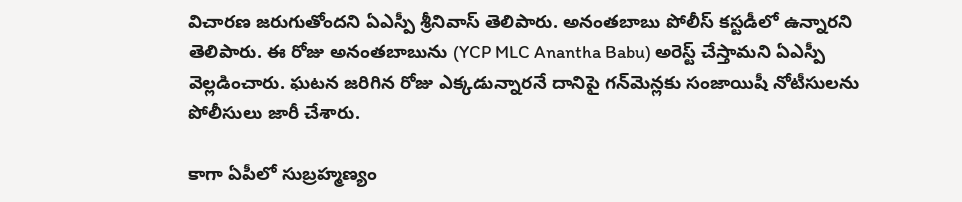విచారణ జరుగుతోందని ఏఎస్పీ శ్రీనివాస్‌ తెలిపారు. అనంతబాబు పోలీస్‌ కస్టడీలో ఉన్నారని తెలిపారు. ఈ రోజు అనంతబాబును (YCP MLC Anantha Babu) అరెస్ట్‌ చేస్తామని ఏఎస్పీ వెల్లడించారు. ఘటన జరిగిన రోజు ఎక్కడున్నారనే దానిపై గన్‌మెన్లకు సంజాయిషీ నోటీసులను పోలీసులు జారీ చేశారు.

కాగా ఏపీలో సుబ్రహ్మణ్యం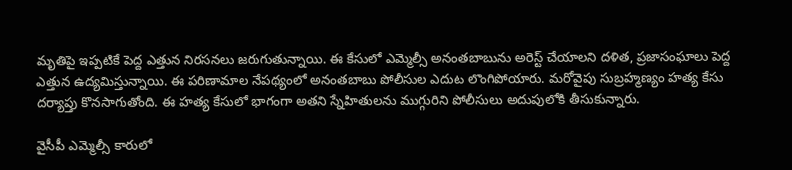మృతిపై ఇప్పటికే పెద్ద ఎత్తున నిరసనలు జరుగుతున్నాయి. ఈ కేసులో ఎమ్మెల్సీ అనంతబాబును అరెస్ట్ చేయాలని దళిత, ప్రజాసంఘాలు పెద్ద ఎత్తున ఉద్యమిస్తున్నాయి. ఈ పరిణామాల నేపథ్యంలో అనంతబాబు పోలీసుల ఎదుట లొంగిపోయారు. మరోవైపు సుబ్రహ్మణ్యం హత్య కేసు దర్యాప్తు కొనసాగుతోంది. ఈ హత్య కేసులో భాగంగా అతని స్నేహితులను ముగ్గురిని పోలీసులు అదుపులోకి తీసుకున్నారు.

వైసీపీ ఎమ్మెల్సీ కారులో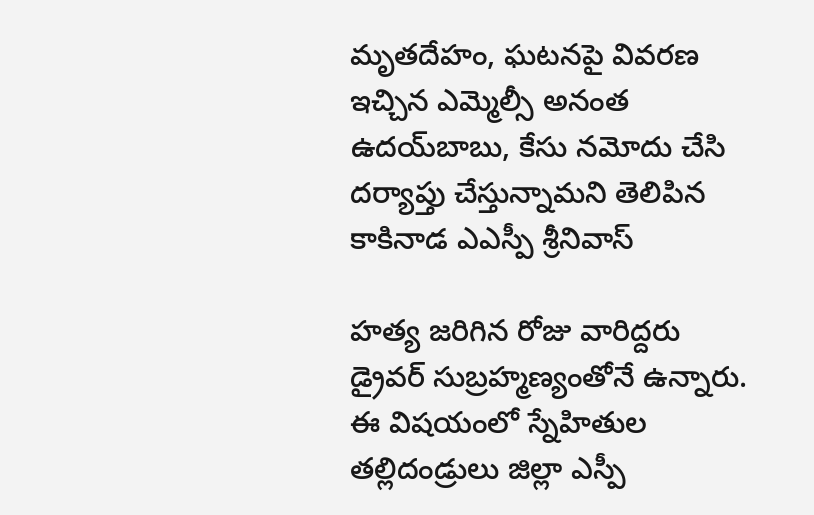మృతదేహం, ఘటనపై వివరణ ఇచ్చిన ఎమ్మెల్సీ అనంత ఉదయ్‌బాబు, కేసు నమోదు చేసి దర్యాప్తు చేస్తున్నామని తెలిపిన కాకినాడ ఎఎస్పీ శ్రీనివాస్

హత్య జరిగిన రోజు వారిద్దరు డ్రైవర్ సుబ్రహ్మణ్యంతోనే ఉన్నారు. ఈ విషయంలో స్నేహితుల తల్లిదండ్రులు జిల్లా ఎస్పీ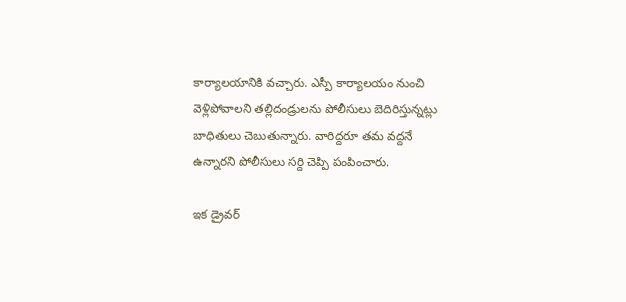కార్యాలయానికి వచ్చారు. ఎస్పీ కార్యాలయం నుంచి వెళ్లిపోవాలని తల్లిదండ్రులను పోలీసులు బెదిరిస్తున్నట్లు బాధితులు చెబుతున్నారు. వారిద్దరూ తమ వద్దనే ఉన్నారని పోలీసులు సర్ది చెప్పి పంపించారు.

ఇక డ్రైవర్‌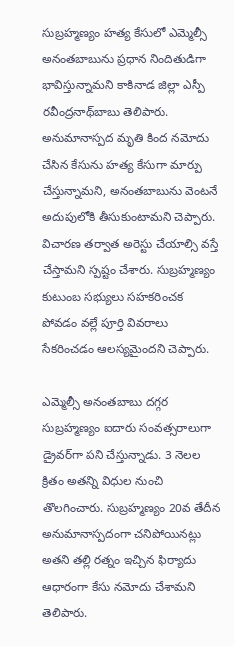సుబ్రహ్మణ్యం హత్య కేసులో ఎమ్మెల్సీ అనంతబాబును ప్రధాన నిందితుడిగా భావిస్తున్నామని కాకినాడ జిల్లా ఎస్పీ రవీంద్రనాథ్‌బాబు తెలిపారు. అనుమానాస్పద మృతి కింద నమోదు చేసిన కేసును హత్య కేసుగా మార్పు చేస్తున్నామని, అనంతబాబును వెంటనే అదుపులోకి తీసుకుంటామని చెప్పారు. విచారణ తర్వాత అరెస్టు చేయాల్సి వస్తే చేస్తామని స్పష్టం చేశారు. సుబ్రహ్మణ్యం కుటుంబ సభ్యులు సహకరించక పోవడం వల్లే పూర్తి వివరాలు సేకరించడం ఆలస్యమైందని చెప్పారు.

ఎమ్మెల్సీ అనంతబాబు దగ్గర సుబ్రహ్మణ్యం ఐదారు సంవత్సరాలుగా డ్రైవర్‌గా పని చేస్తున్నాడు. 3 నెలల క్రితం అతన్ని విధుల నుంచి తొలగించారు. సుబ్రహ్మణ్యం 20వ తేదీన అనుమానాస్పదంగా చనిపోయినట్లు అతని తల్లి రత్నం ఇచ్చిన ఫిర్యాదు ఆధారంగా కేసు నమోదు చేశామని తెలిపారు.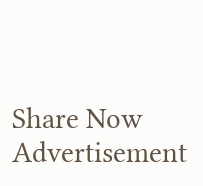Share Now
Advertisement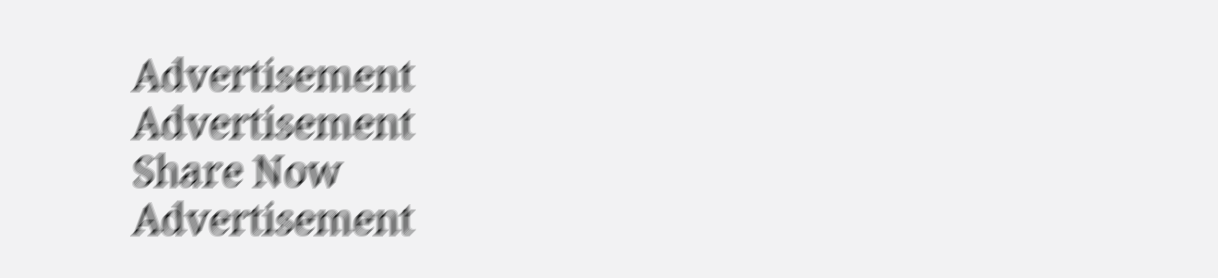Advertisement
Advertisement
Share Now
Advertisement